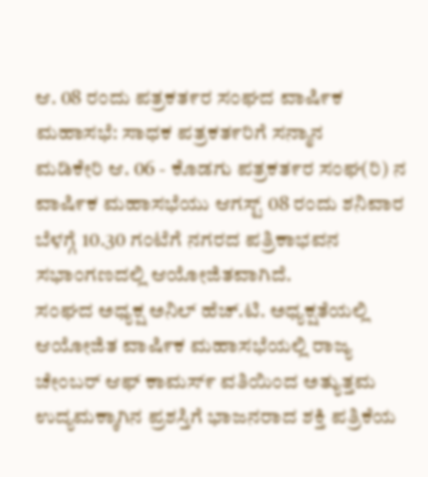ಆ. 08 ರಂದು ಪತ್ರಕತ೯ರ ಸಂಘದ ವಾಷಿ೯ಕ ಮಹಾಸಭೆ: ಸಾಧಕ ಪತ್ರಕತ೯ರಿಗೆ ಸನ್ಮಾನ
ಮಡಿಕೇರಿ ಆ. 06 - ಕೊಡಗು ಪತ್ರಕತ೯ರ ಸಂಘ(ರಿ) ನ ವಾಷಿ೯ಕ ಮಹಾಸಭೆಯು ಆಗಸ್ಟ್ 08 ರಂದು ಶನಿವಾರ ಬೆಳಗ್ಗೆ 10.30 ಗಂಟೆಗೆ ನಗರದ ಪತ್ರಿಕಾಭವನ ಸಭಾಂಗಣದಲ್ಲಿ ಆಯೋಜಿತವಾಗಿದೆ.
ಸಂಘದ ಅಧ್ಯಕ್ಷ ಅನಿಲ್ ಹೆಚ್.ಟಿ. ಅಧ್ಯಕ್ಷತೆಯಲ್ಲಿ ಆಯೋಜಿತ ವಾಷಿ೯ಕ ಮಹಾಸಭೆಯಲ್ಲಿ ರಾಜ್ಯ ಚೇಂಬರ್ ಆಫ್ ಕಾಮಸ್೯ ವತಿಯಿಂದ ಅತ್ಯುತ್ತಮ ಉದ್ಯಮಕ್ಕಾಗಿನ ಪ್ರಶಸ್ತಿಗೆ ಭಾಜನರಾದ ಶಕ್ತಿ ಪತ್ರಿಕೆಯ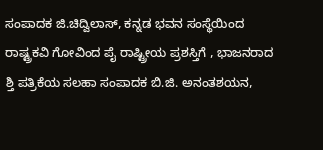ಸಂಪಾದಕ ಜಿ.ಚಿದ್ವಿಲಾಸ್, ಕನ್ನಡ ಭವನ ಸಂಸ್ಥೆಯಿಂದ ರಾಷ್ಟ್ರಕವಿ ಗೋವಿಂದ ಪೈ ರಾಷ್ಟ್ರೀಯ ಪ್ರಶಸ್ತಿಗೆ , ಭಾಜನರಾದ ಶ್ತಿ ಪತ್ರಿಕೆಯ ಸಲಹಾ ಸಂಪಾದಕ ಬಿ.ಜಿ. ಅನಂತಶಯನ,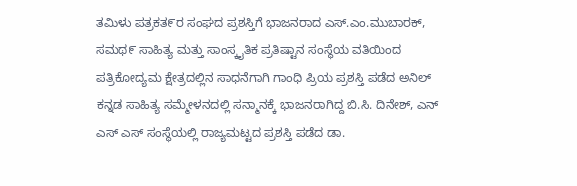ತಮಿಳು ಪತ್ರಕತ೯ರ ಸಂಘದ ಪ್ರಶಸ್ತಿಗೆ ಭಾಜನರಾದ ಎಸ್.ಎಂ.ಮುಬಾರಕ್, ಸಮಥ೯ ಸಾಹಿತ್ಯ ಮತ್ತು ಸಾಂಸ್ಕೖತಿಕ ಪ್ರತಿಷ್ಟಾನ ಸಂಸ್ಥೆಯ ವತಿಯಿಂದ ಪತ್ರಿಕೋದ್ಯಮ ಕ್ಷೇತ್ರದಲ್ಲಿನ ಸಾಧನೆಗಾಗಿ ಗಾಂಧಿ ಪ್ರಿಯ ಪ್ರಶಸ್ತಿ ಪಡೆದ ಅನಿಲ್ ಕನ್ನಡ ಸಾಹಿತ್ಯ ಸಮ್ಮೇಳನದಲ್ಲಿ ಸನ್ಮಾನಕ್ಕೆ ಭಾಜನರಾಗಿದ್ದ ಬಿ.ಸಿ. ದಿನೇಶ್, ಎನ್ ಎಸ್ ಎಸ್ ಸಂಸ್ಥೆಯಲ್ಲಿ ರಾಜ್ಯಮಟ್ಟದ ಪ್ರಶಸ್ತಿ ಪಡೆದ ಡಾ.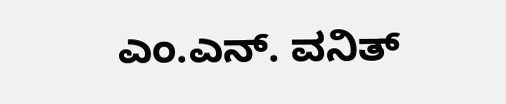ಎಂ.ಎನ್. ವನಿತ್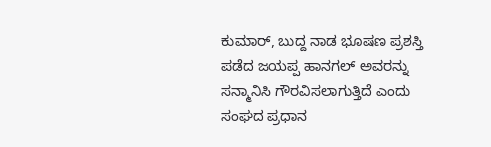ಕುಮಾರ್, ಬುದ್ದ ನಾಡ ಭೂಷಣ ಪ್ರಶಸ್ತಿ ಪಡೆದ ಜಯಪ್ಪ ಹಾನಗಲ್ ಅವರನ್ನು ಸನ್ಮಾನಿಸಿ ಗೌರವಿಸಲಾಗುತ್ತಿದೆ ಎಂದು ಸಂಘದ ಪ್ರಧಾನ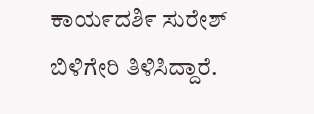ಕಾಯ೯ದಶಿ೯ ಸುರೇಶ್ ಬಿಳಿಗೇರಿ ತಿಳಿಸಿದ್ದಾರೆ.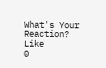What's Your Reaction?
Like
0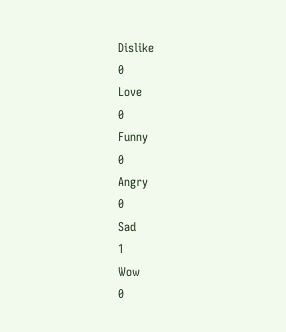Dislike
0
Love
0
Funny
0
Angry
0
Sad
1
Wow
0